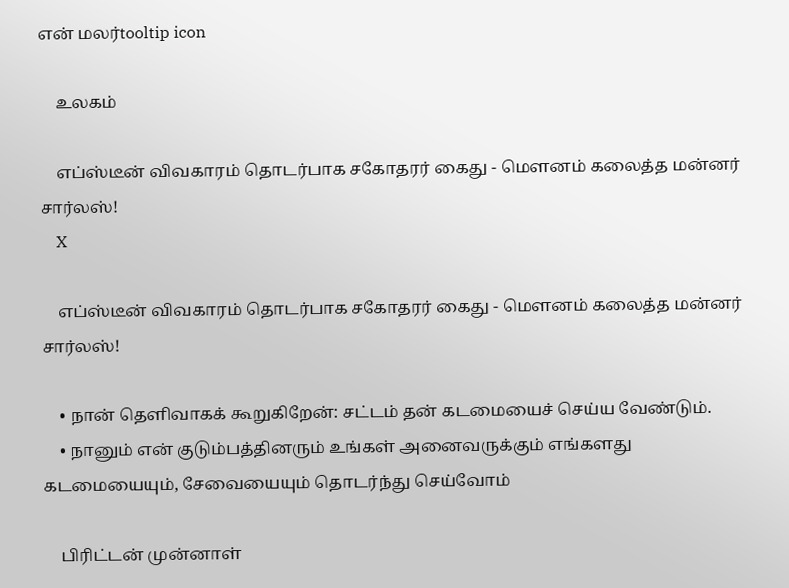என் மலர்tooltip icon

    உலகம்

    எப்ஸ்டீன் விவகாரம் தொடர்பாக சகோதரர் கைது - மௌனம் கலைத்த மன்னர் சார்லஸ்!
    X

    எப்ஸ்டீன் விவகாரம் தொடர்பாக சகோதரர் கைது - மௌனம் கலைத்த மன்னர் சார்லஸ்!

    • நான் தெளிவாகக் கூறுகிறேன்: சட்டம் தன் கடமையைச் செய்ய வேண்டும்.
    • நானும் என் குடும்பத்தினரும் உங்கள் அனைவருக்கும் எங்களது கடமையையும், சேவையையும் தொடர்ந்து செய்வோம்

    பிரிட்டன் முன்னாள்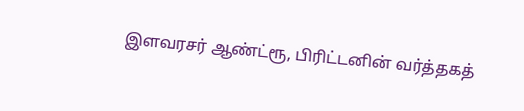இளவரசர் ஆண்ட்ரூ, பிரிட்டனின் வர்த்தகத்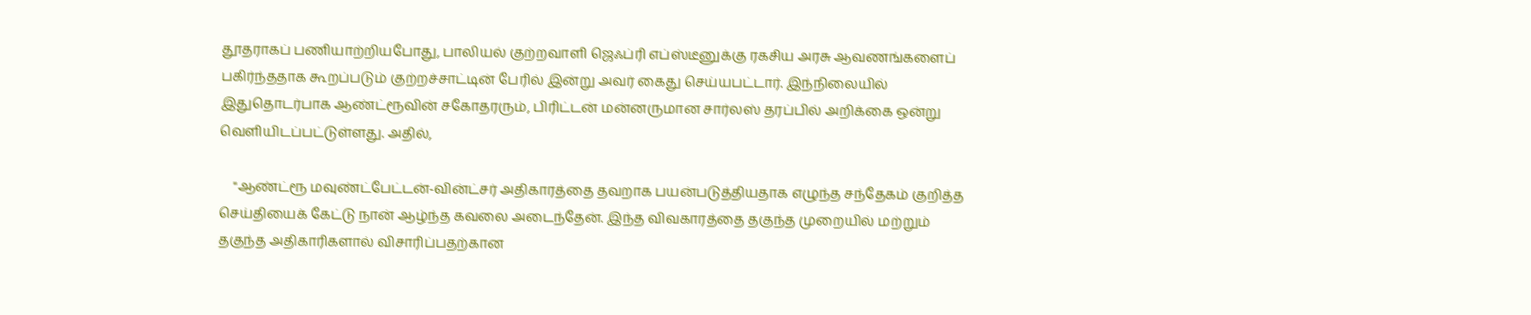தூதராகப் பணியாற்றியபோது, பாலியல் குற்றவாளி ஜெஃப்ரி எப்ஸ்டீனுக்கு ரகசிய அரசு ஆவணங்களைப் பகிர்ந்ததாக கூறப்படும் குற்றச்சாட்டின் பேரில் இன்று அவர் கைது செய்யபட்டார். இந்நிலையில் இதுதொடர்பாக ஆண்ட்ரூவின் சகோதரரும், பிரிட்டன் மன்னருமான சார்லஸ் தரப்பில் அறிக்கை ஒன்று வெளியிடப்பட்டுள்ளது. அதில்,

    "ஆண்ட்ரூ மவுண்ட்பேட்டன்-வின்ட்சர் அதிகாரத்தை தவறாக பயன்படுத்தியதாக எழுந்த சந்தேகம் குறித்த செய்தியைக் கேட்டு நான் ஆழ்ந்த கவலை அடைந்தேன். இந்த விவகாரத்தை தகுந்த முறையில் மற்றும் தகுந்த அதிகாரிகளால் விசாரிப்பதற்கான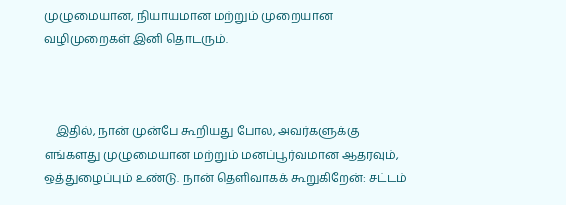முழுமையான, நியாயமான மற்றும் முறையான வழிமுறைகள் இனி தொடரும்.



    இதில், நான் முன்பே கூறியது போல, அவர்களுக்கு எங்களது முழுமையான மற்றும் மனப்பூர்வமான ஆதரவும், ஒத்துழைப்பும் உண்டு. நான் தெளிவாகக் கூறுகிறேன்: சட்டம்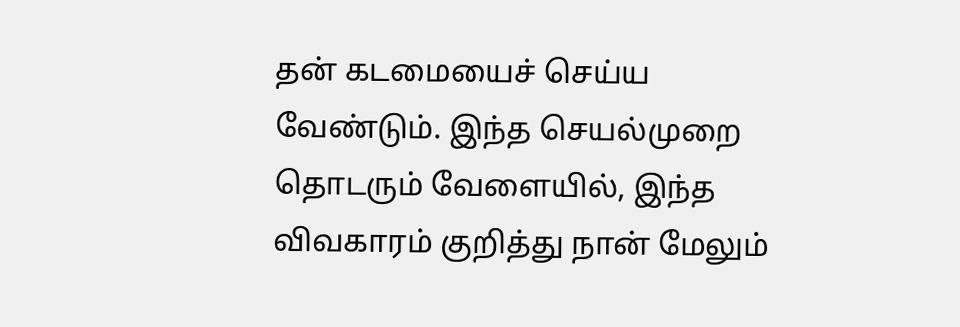தன் கடமையைச் செய்ய வேண்டும். இந்த செயல்முறை தொடரும் வேளையில், இந்த விவகாரம் குறித்து நான் மேலும்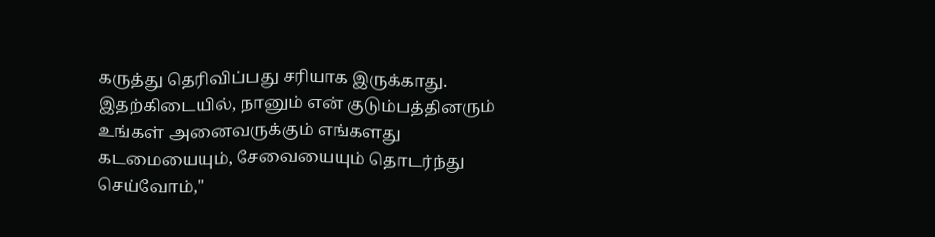கருத்து தெரிவிப்பது சரியாக இருக்காது. இதற்கிடையில், நானும் என் குடும்பத்தினரும் உங்கள் அனைவருக்கும் எங்களது கடமையையும், சேவையையும் தொடர்ந்து செய்வோம்,"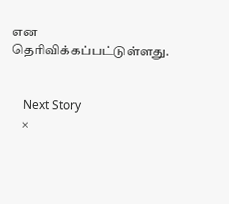என தெரிவிக்கப்பட்டுள்ளது.


    Next Story
    ×